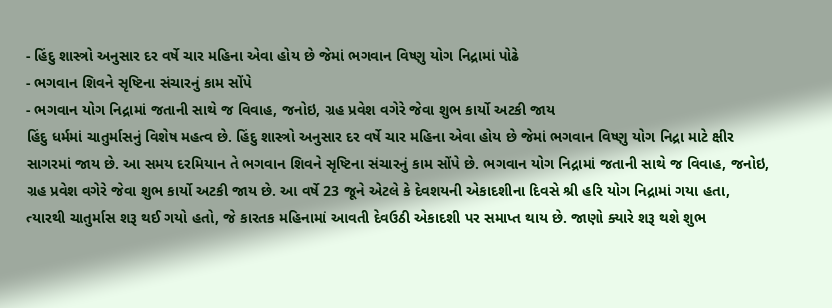- હિંદુ શાસ્ત્રો અનુસાર દર વર્ષે ચાર મહિના એવા હોય છે જેમાં ભગવાન વિષ્ણુ યોગ નિદ્રામાં પોઢે
- ભગવાન શિવને સૃષ્ટિના સંચારનું કામ સોંપે
- ભગવાન યોગ નિદ્રામાં જતાની સાથે જ વિવાહ, જનોઇ, ગ્રહ પ્રવેશ વગેરે જેવા શુભ કાર્યો અટકી જાય
હિંદુ ધર્મમાં ચાતુર્માસનું વિશેષ મહત્વ છે. હિંદુ શાસ્ત્રો અનુસાર દર વર્ષે ચાર મહિના એવા હોય છે જેમાં ભગવાન વિષ્ણુ યોગ નિદ્રા માટે ક્ષીર સાગરમાં જાય છે. આ સમય દરમિયાન તે ભગવાન શિવને સૃષ્ટિના સંચારનું કામ સોંપે છે. ભગવાન યોગ નિદ્રામાં જતાની સાથે જ વિવાહ, જનોઇ, ગ્રહ પ્રવેશ વગેરે જેવા શુભ કાર્યો અટકી જાય છે. આ વર્ષે 23 જૂને એટલે કે દેવશયની એકાદશીના દિવસે શ્રી હરિ યોગ નિદ્રામાં ગયા હતા, ત્યારથી ચાતુર્માસ શરૂ થઈ ગયો હતો, જે કારતક મહિનામાં આવતી દેવઉઠી એકાદશી પર સમાપ્ત થાય છે. જાણો ક્યારે શરૂ થશે શુભ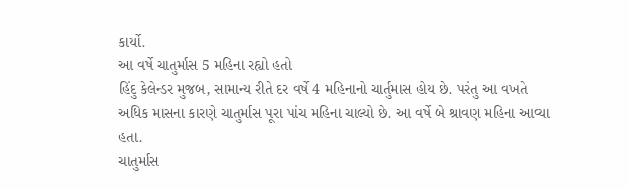કાર્યો.
આ વર્ષે ચાતુર્માસ 5 મહિના રહ્યો હતો
હિંદુ કેલેન્ડર મુજબ, સામાન્ય રીતે દર વર્ષે 4 મહિનાનો ચાર્તુમાસ હોય છે. પરંતુ આ વખતે અધિક માસના કારણે ચાતુર્માસ પૂરા પાંચ મહિના ચાલ્યો છે. આ વર્ષે બે શ્રાવણ મહિના આવ્યા હતા.
ચાતુર્માસ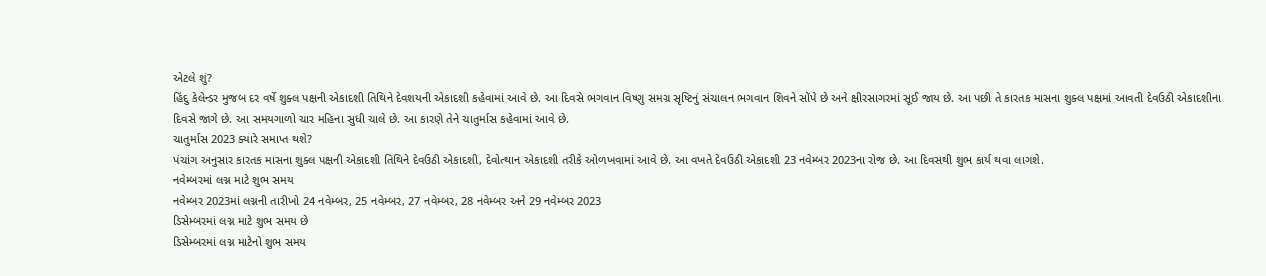એટલે શું?
હિંદુ કેલેન્ડર મુજબ દર વર્ષે શુક્લ પક્ષની એકાદશી તિથિને દેવશયની એકાદશી કહેવામાં આવે છે. આ દિવસે ભગવાન વિષ્ણુ સમગ્ર સૃષ્ટિનું સંચાલન ભગવાન શિવને સોંપે છે અને ક્ષીરસાગરમાં સૂઈ જાય છે. આ પછી તે કારતક માસના શુક્લ પક્ષમાં આવતી દેવઉઠી એકાદશીના દિવસે જાગે છે. આ સમયગાળો ચાર મહિના સુધી ચાલે છે. આ કારણે તેને ચાતુર્માસ કહેવામાં આવે છે.
ચાતુર્માસ 2023 ક્યારે સમાપ્ત થશે?
પંચાંગ અનુસાર કારતક માસના શુક્લ પક્ષની એકાદશી તિથિને દેવઉઠી એકાદશી, દેવોત્થાન એકાદશી તરીકે ઓળખવામાં આવે છે. આ વખતે દેવઉઠી એકાદશી 23 નવેમ્બર 2023ના રોજ છે. આ દિવસથી શુભ કાર્ય થવા લાગશે.
નવેમ્બરમાં લગ્ન માટે શુભ સમય
નવેમ્બર 2023માં લગ્નની તારીખો 24 નવેમ્બર, 25 નવેમ્બર, 27 નવેમ્બર, 28 નવેમ્બર અને 29 નવેમ્બર 2023
ડિસેમ્બરમાં લગ્ન માટે શુભ સમય છે
ડિસેમ્બરમાં લગ્ન માટેનો શુભ સમય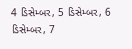4 ડિસેમ્બર, 5 ડિસેમ્બર, 6 ડિસેમ્બર, 7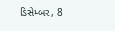ડિસેમ્બર, 8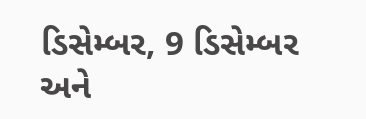ડિસેમ્બર, 9 ડિસેમ્બર અને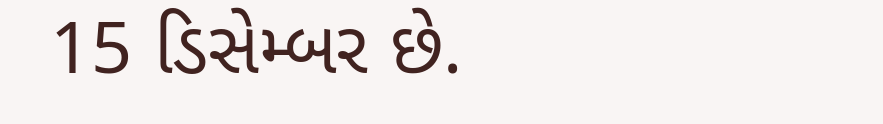15 ડિસેમ્બર છે.